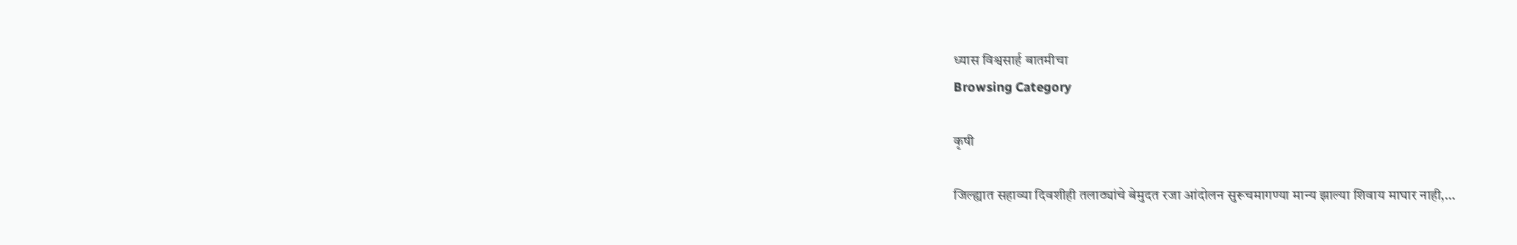ध्यास विश्वसार्ह बातमीचा
Browsing Category

कृषी

जिल्ह्यात सहाव्या दिवशीही तलाठ्यांचे बेमुदत रजा आंदोलन सुरूचमागण्या मान्य झाल्या शिवाय माघार नाही,…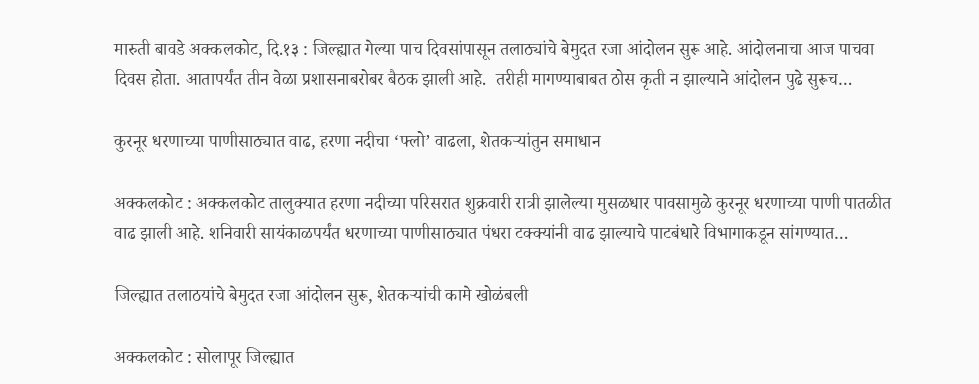मारुती बावडे अक्कलकोट, दि.१३ : जिल्ह्यात गेल्या पाच दिवसांपासून तलाठ्यांचे बेमुदत रजा आंदोलन सुरू आहे. आंदोलनाचा आज पाचवा दिवस होता. आतापर्यंत तीन वेळा प्रशासनाबरोबर बैठक झाली आहे.  तरीही मागण्याबाबत ठोस कृती न झाल्याने आंदोलन पुढे सुरूच…

कुरनूर धरणाच्या पाणीसाठ्यात वाढ, हरणा नदीचा ‘फ्लो’ वाढला, शेतकऱ्यांतुन समाधान

अक्कलकोट : अक्कलकोट तालुक्यात हरणा नदीच्या परिसरात शुक्रवारी रात्री झालेल्या मुसळधार पावसामुळे कुरनूर धरणाच्या पाणी पातळीत वाढ झाली आहे. शनिवारी सायंकाळपर्यंत धरणाच्या पाणीसाठ्यात पंधरा टक्क्यांनी वाढ झाल्याचे पाटबंधारे विभागाकडून सांगण्यात…

जिल्ह्यात तलाठयांचे बेमुदत रजा आंदोलन सुरू, शेतकऱ्यांची कामे खोळंबली

अक्कलकोट : सोलापूर जिल्ह्यात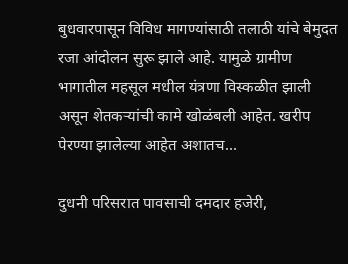बुधवारपासून विविध मागण्यांसाठी तलाठी यांचे बेमुदत रजा आंदोलन सुरू झाले आहे. यामुळे ग्रामीण भागातील महसूल मधील यंत्रणा विस्कळीत झाली असून शेतकऱ्यांची कामे खोळंबली आहेत. खरीप पेरण्या झालेल्या आहेत अशातच…

दुधनी परिसरात पावसाची दमदार हजेरी,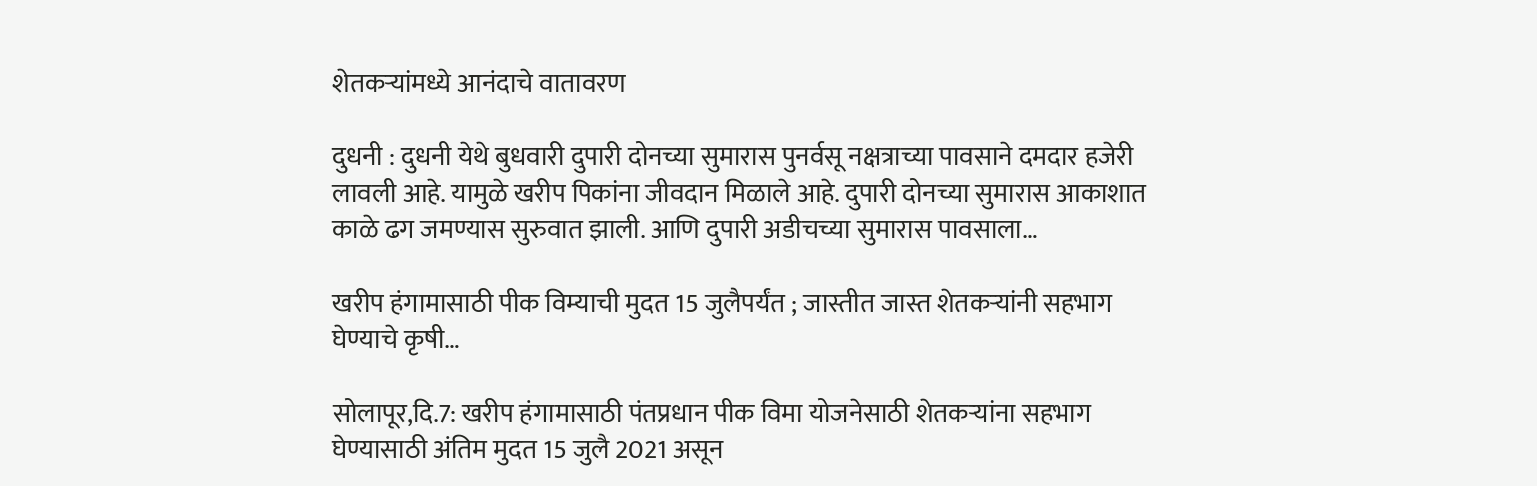शेतकऱ्यांमध्ये आनंदाचे वातावरण

दुधनी : दुधनी येथे बुधवारी दुपारी दोनच्या सुमारास पुनर्वसू नक्षत्राच्या पावसाने दमदार हजेरी लावली आहे. यामुळे खरीप पिकांना जीवदान मिळाले आहे. दुपारी दोनच्या सुमारास आकाशात काळे ढग जमण्यास सुरुवात झाली. आणि दुपारी अडीचच्या सुमारास पावसाला…

खरीप हंगामासाठी पीक विम्याची मुदत 15 जुलैपर्यंत ; जास्तीत जास्त शेतकऱ्यांनी सहभाग घेण्याचे कृषी…

सोलापूर,दि.7: खरीप हंगामासाठी पंतप्रधान पीक विमा योजनेसाठी शेतकऱ्यांना सहभाग घेण्यासाठी अंतिम मुदत 15 जुलै 2021 असून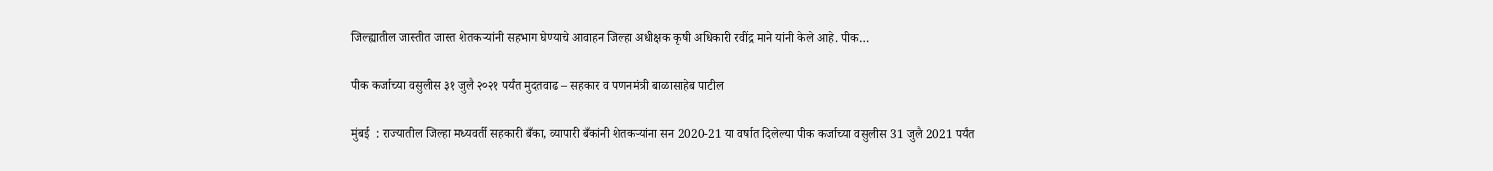जिल्ह्यातील जास्तीत जास्त शेतकऱ्यांनी सहभाग घेण्याचे आवाहन जिल्हा अधीक्षक कृषी अधिकारी रवींद्र माने यांनी केले आहे. पीक…

पीक कर्जाच्या वसुलीस ३१ जुलै २०२१ पर्यंत मुदतवाढ – सहकार व पणनमंत्री बाळासाहेब पाटील

मुंबई  : राज्यातील जिल्हा मध्यवर्ती सहकारी बँका, व्यापारी बँकांनी शेतकऱ्यांना सन 2020-21 या वर्षात दिलेल्या पीक कर्जाच्या वसुलीस 31 जुलै 2021 पर्यंत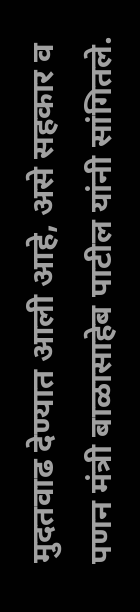मुदतवाढ देण्यात आली आहे, असे सहकार व पणन मंत्री बाळासाहेब पाटील यांनी सांगितले.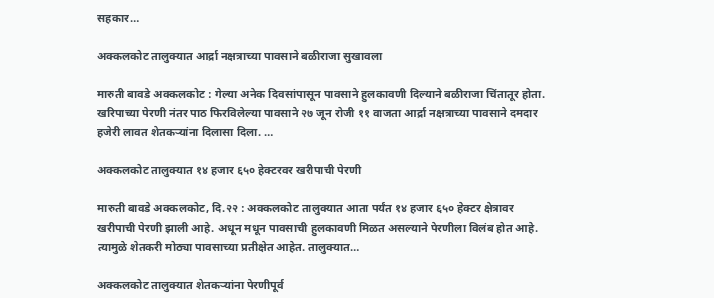सहकार…

अक्कलकोट तालुक्यात आर्द्रा नक्षत्राच्या पावसाने बळीराजा सुखावला

मारुती बावडे अक्कलकोट : गेल्या अनेक दिवसांपासून पावसाने हुलकावणी दिल्याने बळीराजा चिंतातूर होता.  खरिपाच्या पेरणी नंतर पाठ फिरविलेल्या पावसाने २७ जून रोजी ११ वाजता आर्द्रा नक्षत्राच्या पावसाने दमदार हजेरी लावत शेतकऱ्यांना दिलासा दिला. …

अक्कलकोट तालुक्यात १४ हजार ६५० हेक्टरवर खरीपाची पेरणी

मारुती बावडे अक्कलकोट, दि.२२ : अक्कलकोट तालुक्यात आता पर्यंत १४ हजार ६५० हेक्टर क्षेत्रावर खरीपाची पेरणी झाली आहे. अधून मधून पावसाची हुलकावणी मिळत असल्याने पेरणीला विलंब होत आहे. त्यामुळे शेतकरी मोठ्या पावसाच्या प्रतीक्षेत आहेत. तालुक्यात…

अक्कलकोट तालुक्यात शेतकऱ्यांना पेरणीपूर्व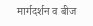मार्गदर्शन व बीज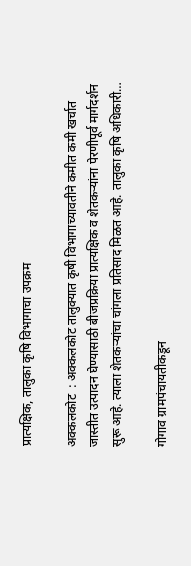प्रात्यक्षिक, तालुका कृषि विभागाचा उपक्रम

अक्कलकोट  : अक्कलकोट तालुक्यात कृषी विभागाच्यावतीने कमीत कमी खर्चात जास्तीत उत्पादन घेण्यासाठी बीजप्रक्रिया प्रात्यक्षिक व शेतकऱ्यांना पेरणीपूर्व मार्गदर्शन सुरू आहे. त्याला शेतकऱ्यांचा चांगला प्रतिसाद मिळत आहे. तालुका कृषि अधिकारी…

गोगाव ग्रामपंचायतीकडून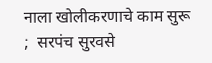नाला खोलीकरणाचे काम सुरू ;  सरपंच सुरवसे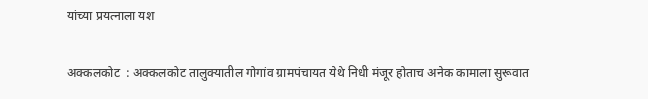यांच्या प्रयत्नाला यश

अक्कलकोट  : अक्कलकोट तालुक्यातील गोगांव ग्रामपंचायत येथे निधी मंजूर होताच अनेक कामाला सुरूवात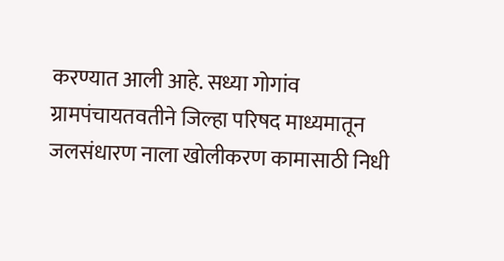करण्यात आली आहे. सध्या गोगांव ग्रामपंचायतवतीने जिल्हा परिषद माध्यमातून जलसंधारण नाला खोलीकरण कामासाठी निधी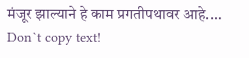मंजूर झाल्याने हे काम प्रगतीपथावर आहे.…
Don`t copy text!